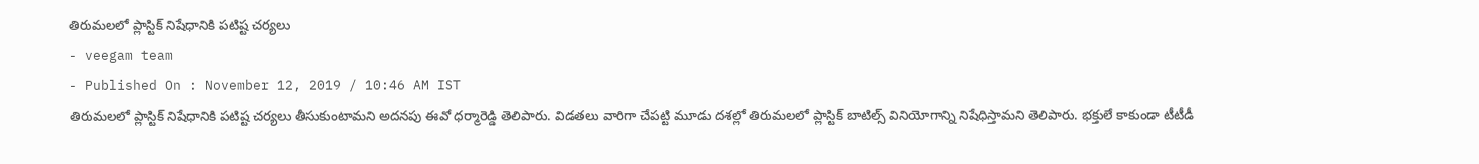తిరుమలలో ప్లాస్టిక్ నిషేధానికి పటిష్ట చర్యలు
- veegam team
- Published On : November 12, 2019 / 10:46 AM IST
తిరుమలలో ప్లాస్టిక్ నిషేధానికి పటిష్ట చర్యలు తీసుకుంటామని అదనపు ఈవో ధర్మారెడ్డి తెలిపారు. విడతలు వారిగా చేపట్టి మూడు దశల్లో తిరుమలలో ప్లాస్టిక్ బాటిల్స్ వినియోగాన్ని నిషేధిస్తామని తెలిపారు. భక్తులే కాకుండా టీటీడీ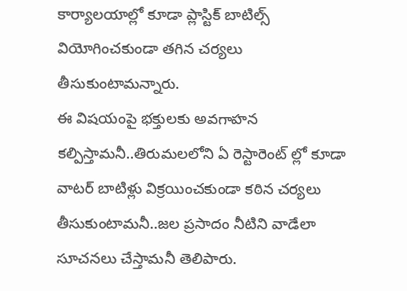కార్యాలయాల్లో కూడా ప్లాస్టిక్ బాటిల్స్ వియోగించకుండా తగిన చర్యలు తీసుకుంటామన్నారు.
ఈ విషయంపై భక్తులకు అవగాహన కల్పిస్తామనీ..తిరుమలలోని ఏ రెస్టారెంట్ ల్లో కూడా వాటర్ బాటిళ్లు విక్రయించకుండా కఠిన చర్యలు తీసుకుంటామనీ..జల ప్రసాదం నీటిని వాడేలా సూచనలు చేస్తామనీ తెలిపారు.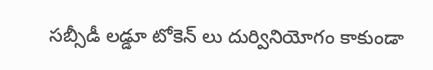సబ్సీడీ లడ్డూ టోకెన్ లు దుర్వినియోగం కాకుండా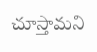చూస్తామని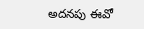అదనపు ఈవో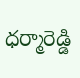ధర్మారెడ్డి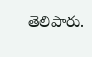తెలిపారు.